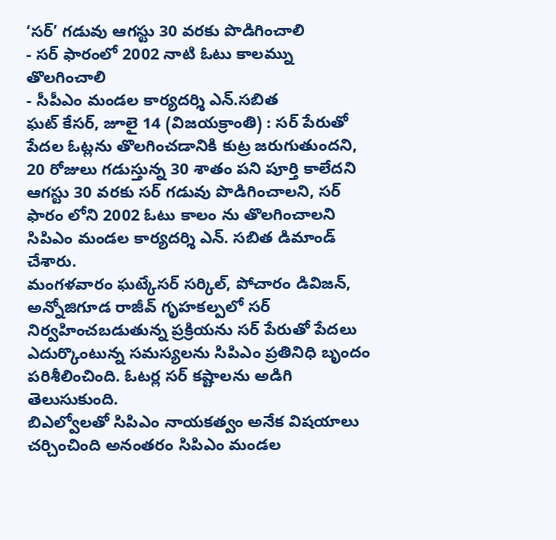‘సర్’ గడువు ఆగస్టు 30 వరకు పొడిగించాలి
- సర్ ఫారంలో 2002 నాటి ఓటు కాలమ్ను తొలగించాలి
- సీపీఎం మండల కార్యదర్శి ఎన్.సబిత
ఘట్ కేసర్, జూలై 14 (విజయక్రాంతి) : సర్ పేరుతో పేదల ఓట్లను తొలగించడానికి కుట్ర జరుగుతుందని, 20 రోజులు గడుస్తున్న 30 శాతం పని పూర్తి కాలేదని ఆగస్టు 30 వరకు సర్ గడువు పొడిగించాలని, సర్ ఫారం లోని 2002 ఓటు కాలం ను తొలగించాలని సిపిఎం మండల కార్యదర్శి ఎన్. సబిత డిమాండ్ చేశారు.
మంగళవారం ఘట్కేసర్ సర్కిల్, పోచారం డివిజన్, అన్నోజిగూడ రాజీవ్ గృహకల్పలో సర్ నిర్వహించబడుతున్న ప్రక్రియను సర్ పేరుతో పేదలు ఎదుర్కొంటున్న సమస్యలను సిపిఎం ప్రతినిధి బృందం పరిశీలించింది. ఓటర్ల సర్ కష్టాలను అడిగి తెలుసుకుంది.
బిఎల్వోలతో సిపిఎం నాయకత్వం అనేక విషయాలు చర్చించింది అనంతరం సిపిఎం మండల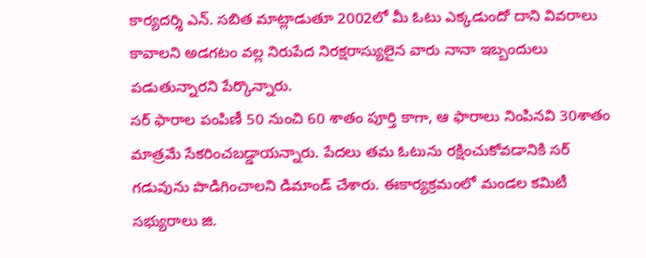కార్యదర్శి ఎన్. సబిత మాట్లాడుతూ 2002లో మీ ఓటు ఎక్కడుందో దాని వివరాలు కావాలని అడగటం వల్ల నిరుపేద నిరక్షరాస్యులైన వారు నానా ఇబ్బందులు పడుతున్నారని పేర్కొన్నారు.
సర్ ఫారాల పంపిణీ 50 నుంచి 60 శాతం పూర్తి కాగా, ఆ ఫారాలు నింపినవి 30శాతం మాత్రమే సేకరించబడ్డాయన్నారు. పేదలు తమ ఓటును రక్షించుకోవడానికి సర్ గడువును పొడిగించాలని డిమాండ్ చేశారు. ఈకార్యక్రమంలో మండల కమిటీ సభ్యురాలు జి.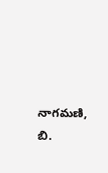నాగమణి, బి.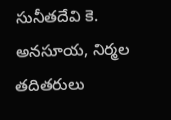సునీతదేవి కె. అనసూయ, నిర్మల తదితరులు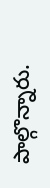పాల్గొన్నారు.